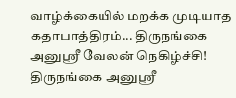வாழ்க்கையில் மறக்க முடியாத கதாபாத்திரம்... திருநங்கை அனுஸ்ரீ வேலன் நெகிழ்ச்சி!
திருநங்கை அனுஸ்ரீ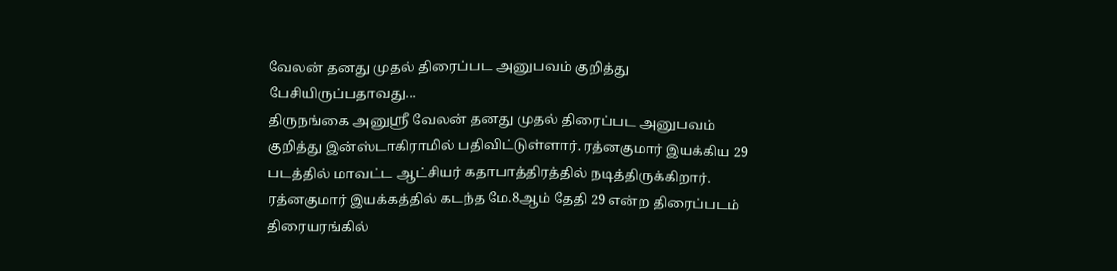வேலன் தனது முதல் திரைப்பட அனுபவம் குறித்து பேசியிருப்பதாவது...
திருநங்கை அனுஸ்ரீ வேலன் தனது முதல் திரைப்பட அனுபவம் குறித்து இன்ஸ்டாகிராமில் பதிவிட்டுள்ளார். ரத்னகுமார் இயக்கிய 29 படத்தில் மாவட்ட ஆட்சியர் கதாபாத்திரத்தில் நடித்திருக்கிறார்.
ரத்னகுமார் இயக்கத்தில் கடந்த மே.8ஆம் தேதி 29 என்ற திரைப்படம் திரையரங்கில்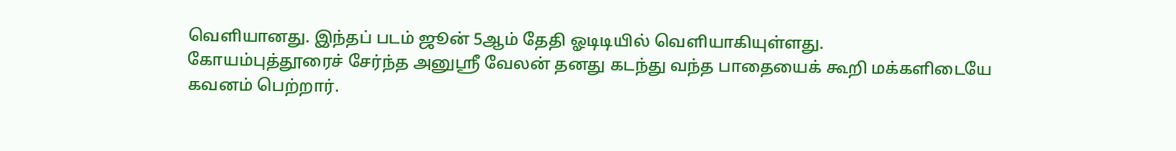வெளியானது. இந்தப் படம் ஜூன் 5ஆம் தேதி ஓடிடியில் வெளியாகியுள்ளது.
கோயம்புத்தூரைச் சேர்ந்த அனுஸ்ரீ வேலன் தனது கடந்து வந்த பாதையைக் கூறி மக்களிடையே கவனம் பெற்றார்.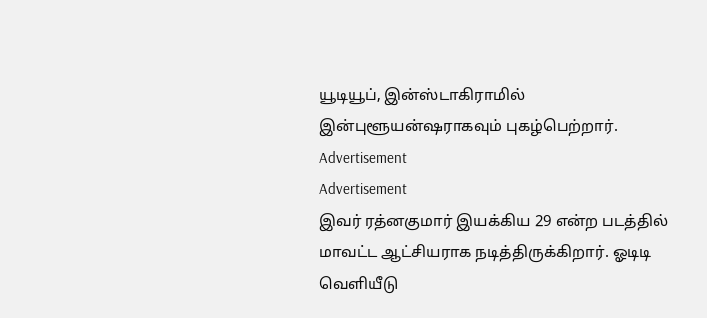யூடியூப், இன்ஸ்டாகிராமில் இன்புளூயன்ஷராகவும் புகழ்பெற்றார்.
Advertisement
Advertisement
இவர் ரத்னகுமார் இயக்கிய 29 என்ற படத்தில் மாவட்ட ஆட்சியராக நடித்திருக்கிறார். ஓடிடி வெளியீடு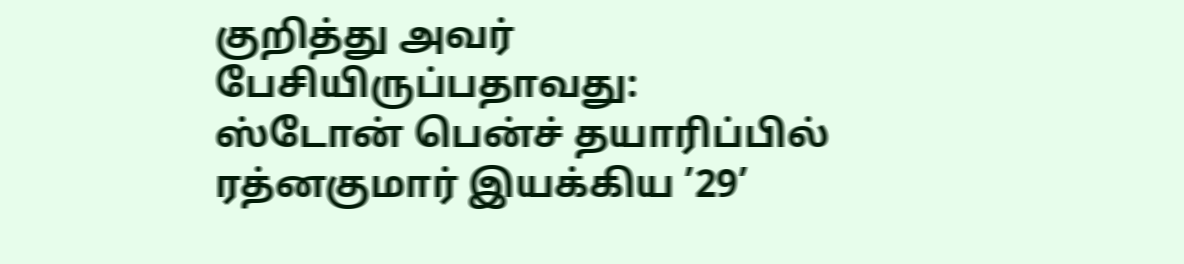குறித்து அவர் பேசியிருப்பதாவது:
ஸ்டோன் பென்ச் தயாரிப்பில் ரத்னகுமார் இயக்கிய ’29’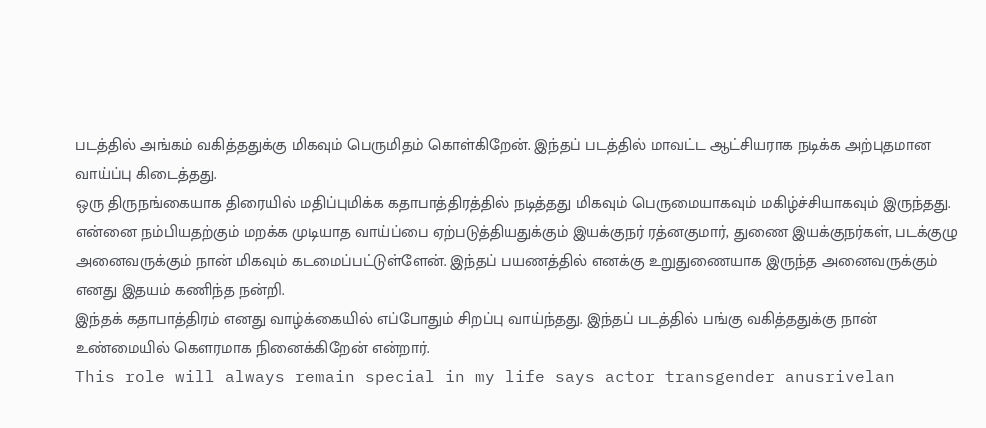படத்தில் அங்கம் வகித்ததுக்கு மிகவும் பெருமிதம் கொள்கிறேன். இந்தப் படத்தில் மாவட்ட ஆட்சியராக நடிக்க அற்புதமான வாய்ப்பு கிடைத்தது.
ஒரு திருநங்கையாக திரையில் மதிப்புமிக்க கதாபாத்திரத்தில் நடித்தது மிகவும் பெருமையாகவும் மகிழ்ச்சியாகவும் இருந்தது.
என்னை நம்பியதற்கும் மறக்க முடியாத வாய்ப்பை ஏற்படுத்தியதுக்கும் இயக்குநர் ரத்னகுமார், துணை இயக்குநர்கள், படக்குழு அனைவருக்கும் நான் மிகவும் கடமைப்பட்டுள்ளேன். இந்தப் பயணத்தில் எனக்கு உறுதுணையாக இருந்த அனைவருக்கும் எனது இதயம் கணிந்த நன்றி.
இந்தக் கதாபாத்திரம் எனது வாழ்க்கையில் எப்போதும் சிறப்பு வாய்ந்தது. இந்தப் படத்தில் பங்கு வகித்ததுக்கு நான் உண்மையில் கௌரமாக நினைக்கிறேன் என்றார்.
This role will always remain special in my life says actor transgender anusrivelan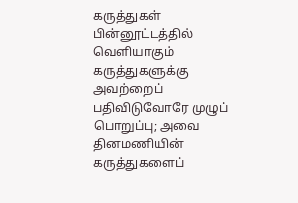கருத்துகள்
பின்னூட்டத்தில் வெளியாகும் கருத்துகளுக்கு அவற்றைப் பதிவிடுவோரே முழுப் பொறுப்பு; அவை தினமணியின் கருத்துகளைப்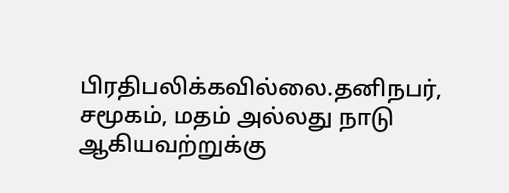பிரதிபலிக்கவில்லை.தனிநபர், சமூகம், மதம் அல்லது நாடு ஆகியவற்றுக்கு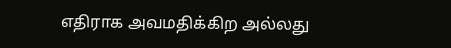எதிராக அவமதிக்கிற அல்லது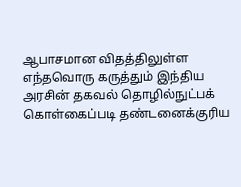ஆபாசமான விதத்திலுள்ள எந்தவொரு கருத்தும் இந்திய அரசின் தகவல் தொழில்நுட்பக் கொள்கைப்படி தண்டனைக்குரிய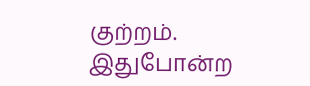குற்றம். இதுபோன்ற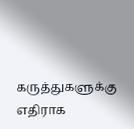கருத்துகளுக்கு எதிராக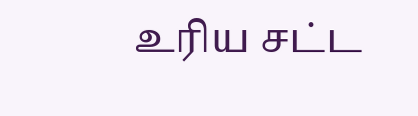உரிய சட்ட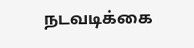நடவடிக்கை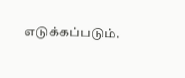எடுக்கப்படும்.